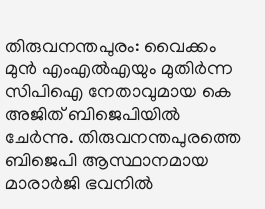തിരുവനന്തപുരം: വൈക്കം മുന്‍ എംഎല്‍എയും മുതിര്‍ന്ന സിപിഐ നേതാവുമായ കെ അജിത് ബിജെപിയില്‍ ചേര്‍ന്നു. തിരുവനന്തപുരത്തെ ബിജെപി ആസ്ഥാനമായ മാരാര്‍ജി ഭവനില്‍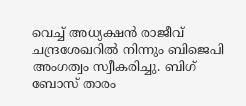വെച്ച് അധ്യക്ഷന്‍ രാജീവ് ചന്ദ്രശേഖറില്‍ നിന്നും ബിജെപി അംഗത്വം സ്വീകരിച്ചു. ബിഗ് ബോസ് താരം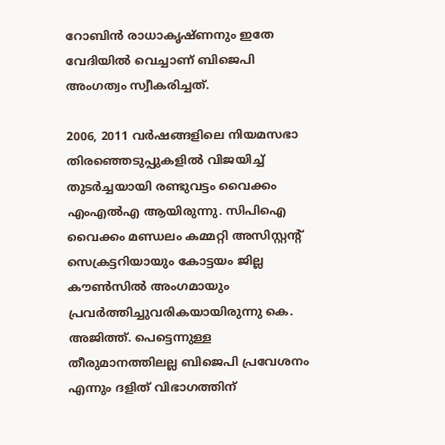റോബിന്‍ രാധാകൃഷ്ണനും ഇതേ വേദിയില്‍ വെച്ചാണ് ബിജെപി അംഗത്വം സ്വീകരിച്ചത്.

2006, 2011 വര്‍ഷങ്ങളിലെ നിയമസഭാ തിരഞ്ഞെടുപ്പുകളില്‍ വിജയിച്ച് തുടര്‍ച്ചയായി രണ്ടുവട്ടം വൈക്കം എംഎല്‍എ ആയിരുന്നു. സിപിഐ വൈക്കം മണ്ഡലം കമ്മറ്റി അസിസ്റ്റന്റ് സെക്രട്ടറിയായും കോട്ടയം ജില്ല കൗണ്‍സില്‍ അംഗമായും പ്രവര്‍ത്തിച്ചുവരികയായിരുന്നു കെ. അജിത്ത്. പെട്ടെന്നുള്ള തീരുമാനത്തിലല്ല ബിജെപി പ്രവേശനം എന്നും ദളിത് വിഭാഗത്തിന്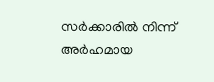സര്‍ക്കാരില്‍ നിന്ന് അര്‍ഹമായ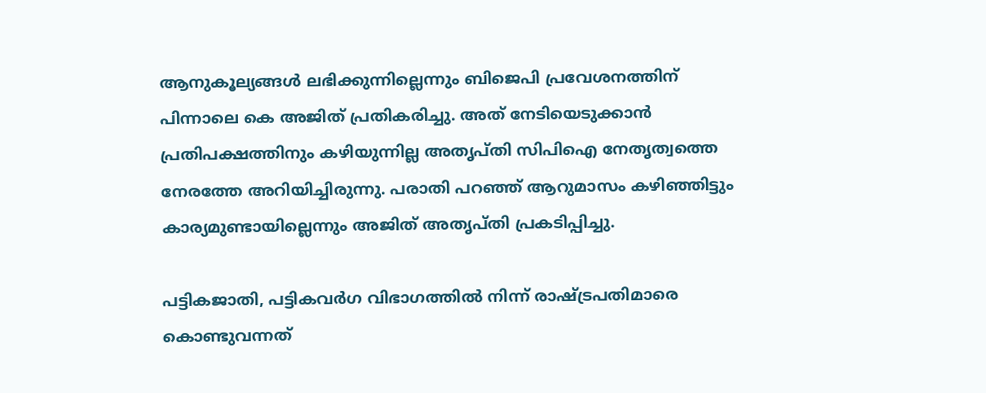ആനുകൂല്യങ്ങള്‍ ലഭിക്കുന്നില്ലെന്നും ബിജെപി പ്രവേശനത്തിന് പിന്നാലെ കെ അജിത് പ്രതികരിച്ചു. അത് നേടിയെടുക്കാന്‍ പ്രതിപക്ഷത്തിനും കഴിയുന്നില്ല അതൃപ്തി സിപിഐ നേതൃത്വത്തെ നേരത്തേ അറിയിച്ചിരുന്നു. പരാതി പറഞ്ഞ് ആറുമാസം കഴിഞ്ഞിട്ടും കാര്യമുണ്ടായില്ലെന്നും അജിത് അതൃപ്തി പ്രകടിപ്പിച്ചു.

പട്ടികജാതി, പട്ടികവര്‍ഗ വിഭാഗത്തില്‍ നിന്ന് രാഷ്ട്രപതിമാരെ കൊണ്ടുവന്നത്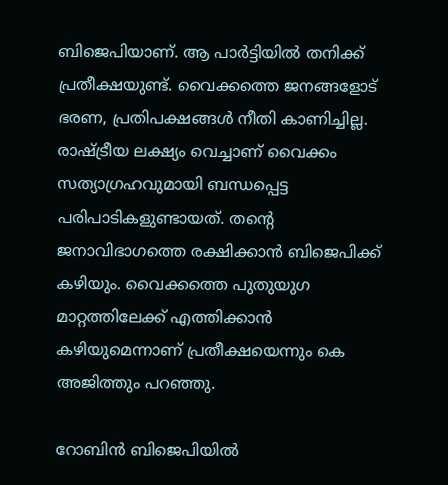ബിജെപിയാണ്. ആ പാര്‍ട്ടിയില്‍ തനിക്ക് പ്രതീക്ഷയുണ്ട്. വൈക്കത്തെ ജനങ്ങളോട് ഭരണ, പ്രതിപക്ഷങ്ങള്‍ നീതി കാണിച്ചില്ല. രാഷ്ട്രീയ ലക്ഷ്യം വെച്ചാണ് വൈക്കം സത്യാഗ്രഹവുമായി ബന്ധപ്പെട്ട പരിപാടികളുണ്ടായത്. തന്റെ ജനാവിഭാഗത്തെ രക്ഷിക്കാന്‍ ബിജെപിക്ക് കഴിയും. വൈക്കത്തെ പുതുയുഗ മാറ്റത്തിലേക്ക് എത്തിക്കാന്‍ കഴിയുമെന്നാണ് പ്രതീക്ഷയെന്നും കെ അജിത്തും പറഞ്ഞു.

റോബിന്‍ ബിജെപിയില്‍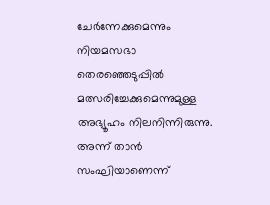ചേര്‍ന്നേക്കുമെന്നും നിയമസഭാ തെരഞ്ഞെടുപ്പില്‍ മത്സരിച്ചേക്കുമെന്നുമുള്ള അഭ്യൂഹം നിലനിന്നിരുന്നു. അന്ന് താന്‍ സംഘിയാണെന്ന്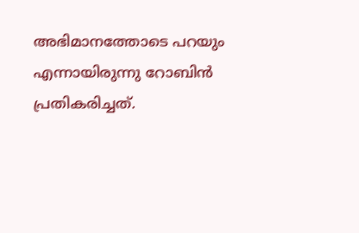അഭിമാനത്തോടെ പറയും എന്നായിരുന്നു റോബിന്‍ പ്രതികരിച്ചത്.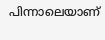പിന്നാലെയാണ്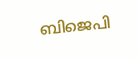ബിജെപി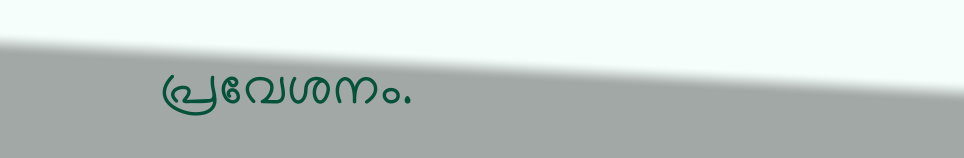പ്രവേശനം.